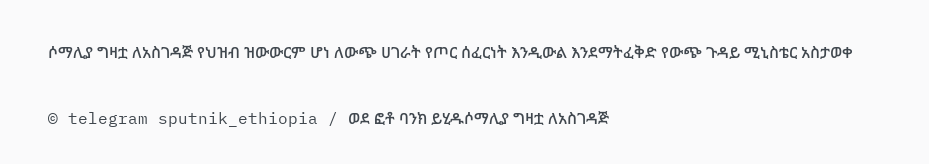ሶማሊያ ግዛቷ ለአስገዳጅ የህዝብ ዝውውርም ሆነ ለውጭ ሀገራት የጦር ሰፈርነት እንዲውል እንደማትፈቅድ የውጭ ጉዳይ ሚኒስቴር አስታወቀ

© telegram sputnik_ethiopia / ወደ ፎቶ ባንክ ይሂዱሶማሊያ ግዛቷ ለአስገዳጅ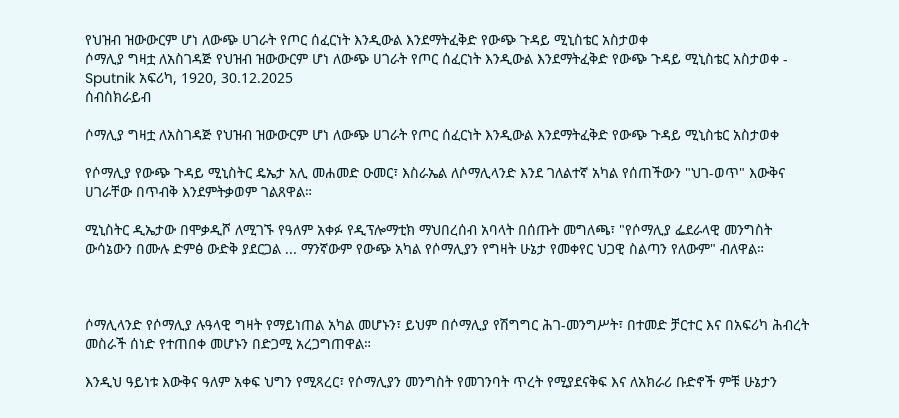የህዝብ ዝውውርም ሆነ ለውጭ ሀገራት የጦር ሰፈርነት እንዲውል እንደማትፈቅድ የውጭ ጉዳይ ሚኒስቴር አስታወቀ
ሶማሊያ ግዛቷ ለአስገዳጅ የህዝብ ዝውውርም ሆነ ለውጭ ሀገራት የጦር ሰፈርነት እንዲውል እንደማትፈቅድ የውጭ ጉዳይ ሚኒስቴር አስታወቀ - Sputnik አፍሪካ, 1920, 30.12.2025
ሰብስክራይብ

ሶማሊያ ግዛቷ ለአስገዳጅ የህዝብ ዝውውርም ሆነ ለውጭ ሀገራት የጦር ሰፈርነት እንዲውል እንደማትፈቅድ የውጭ ጉዳይ ሚኒስቴር አስታወቀ

የሶማሊያ የውጭ ጉዳይ ሚኒስትር ዴኤታ አሊ መሐመድ ዑመር፣ እስራኤል ለሶማሊላንድ እንደ ገለልተኛ አካል የሰጠችውን "ህገ-ወጥ" እውቅና ሀገራቸው በጥብቅ እንደምትቃወም ገልጸዋል።

ሚኒስትር ዲኤታው በሞቃዲሾ ለሚገኙ የዓለም አቀፉ የዲፕሎማቲክ ማህበረሰብ አባላት በሰጡት መግለጫ፣ "የሶማሊያ ፌደራላዊ መንግስት ውሳኔውን በሙሉ ድምፅ ውድቅ ያደርጋል ... ማንኛውም የውጭ አካል የሶማሊያን የግዛት ሁኔታ የመቀየር ህጋዊ ስልጣን የለውም" ብለዋል።



ሶማሊላንድ የሶማሊያ ሉዓላዊ ግዛት የማይነጠል አካል መሆኑን፣ ይህም በሶማሊያ የሽግግር ሕገ-መንግሥት፣ በተመድ ቻርተር እና በአፍሪካ ሕብረት መስራች ሰነድ የተጠበቀ መሆኑን በድጋሚ አረጋግጠዋል።

እንዲህ ዓይነቱ እውቅና ዓለም አቀፍ ህግን የሚጻረር፣ የሶማሊያን መንግስት የመገንባት ጥረት የሚያደናቅፍ እና ለአክራሪ ቡድኖች ምቹ ሁኔታን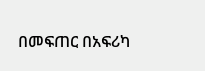በመፍጠር በአፍሪካ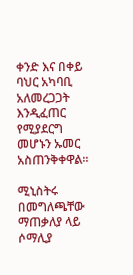ቀንድ እና በቀይ ባህር አካባቢ አለመረጋጋት እንዲፈጠር የሚያደርግ መሆኑን ኡመር አስጠንቅቀዋል።

ሚኒስትሩ በመግለጫቸው ማጠቃለያ ላይ ሶማሊያ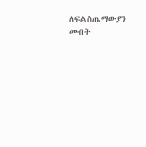ለፍልስጤማውያን መብት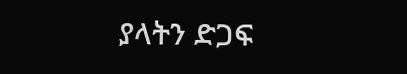ያላትን ድጋፍ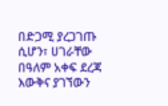በድጋሚ ያረጋገጡ ሲሆን፣ ሀገራቸው በዓለም አቀፍ ደረጃ እውቅና ያገኘውን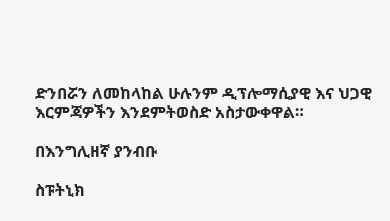ድንበሯን ለመከላከል ሁሉንም ዲፕሎማሲያዊ እና ህጋዊ እርምጃዎችን እንደምትወስድ አስታውቀዋል።

በእንግሊዘኛ ያንብቡ

ስፑትኒክ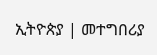ኢትዮጵያ | መተግበሪያ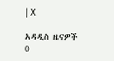| X

አዳዲስ ዜናዎች
0